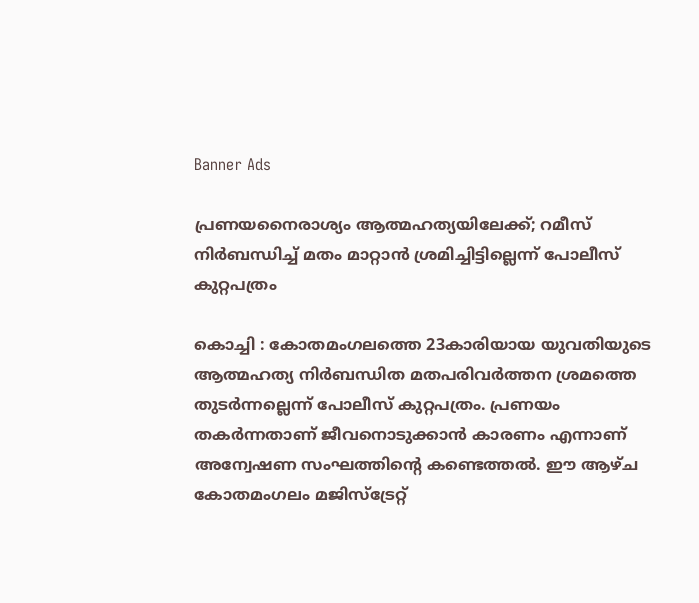Banner Ads

പ്രണയനൈരാശ്യം ആത്മഹത്യയിലേക്ക്; റമീസ് നിർബന്ധിച്ച് മതം മാറ്റാൻ ശ്രമിച്ചിട്ടില്ലെന്ന് പോലീസ് കുറ്റപത്രം

കൊച്ചി : കോതമംഗലത്തെ 23കാരിയായ യുവതിയുടെ ആത്മഹത്യ നിർബന്ധിത മതപരിവർത്തന ശ്രമത്തെ തുടർന്നല്ലെന്ന് പോലീസ് കുറ്റപത്രം. പ്രണയം തകർന്നതാണ് ജീവനൊടുക്കാൻ കാരണം എന്നാണ് അന്വേഷണ സംഘത്തിന്റെ കണ്ടെത്തൽ. ഈ ആഴ്ച കോതമംഗലം മജിസ്‌ട്രേറ്റ്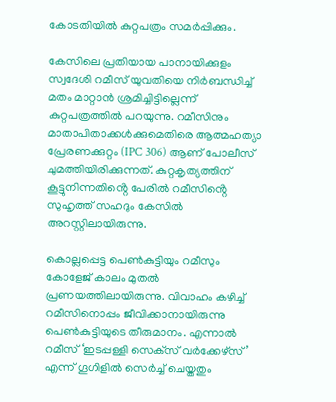കോടതിയിൽ കുറ്റപത്രം സമർപ്പിക്കും.

കേസിലെ പ്രതിയായ പാനായിക്കുളം സ്വദേശി റമീസ് യുവതിയെ നിർബന്ധിച്ച് മതം മാറ്റാൻ ശ്രമിച്ചിട്ടില്ലെന്ന് കുറ്റപത്രത്തിൽ പറയുന്നു. റമീസിനും മാതാപിതാക്കൾക്കുമെതിരെ ആത്മഹത്യാ പ്രേരണക്കുറ്റം (IPC 306) ആണ് പോലീസ് ചുമത്തിയിരിക്കുന്നത്. കുറ്റകൃത്യത്തിന് കൂട്ടുനിന്നതിൻ്റെ പേരിൽ റമീസിൻ്റെ സുഹൃത്ത് സഹദും കേസിൽ അറസ്റ്റിലായിരുന്നു.

കൊല്ലപ്പെട്ട പെൺകുട്ടിയും റമീസും കോളേജ് കാലം മുതൽ പ്രണയത്തിലായിരുന്നു. വിവാഹം കഴിച്ച്‌ റമീസിനൊപ്പം ജീവിക്കാനായിരുന്നു പെണ്‍കുട്ടിയുടെ തീരുമാനം. എന്നാൽ റമീസ് ‘ഇടപ്പള്ളി സെക്‌സ് വർക്കേഴ്‌സ്’ എന്ന് ഗൂഗിളിൽ സെർച്ച്‌ ചെയ്തതും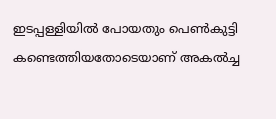ഇടപ്പള്ളിയിൽ പോയതും പെൺകുട്ടി കണ്ടെത്തിയതോടെയാണ് അകൽച്ച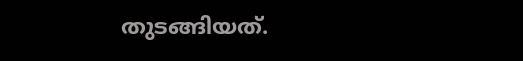തുടങ്ങിയത്.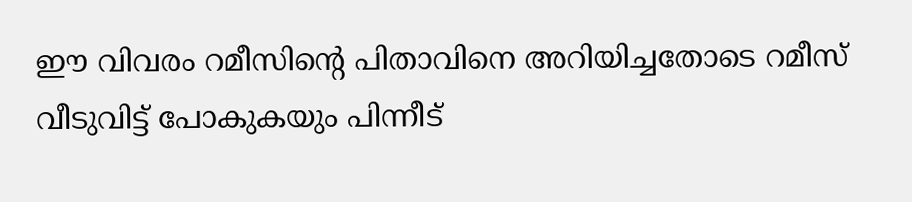ഈ വിവരം റമീസിൻ്റെ പിതാവിനെ അറിയിച്ചതോടെ റമീസ് വീടുവിട്ട് പോകുകയും പിന്നീട്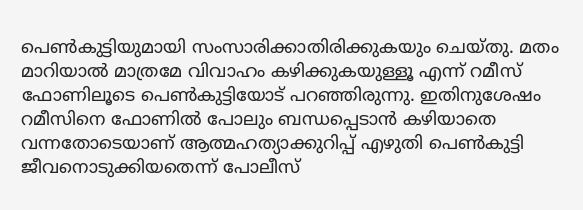പെൺകുട്ടിയുമായി സംസാരിക്കാതിരിക്കുകയും ചെയ്തു. മതം മാറിയാൽ മാത്രമേ വിവാഹം കഴിക്കുകയുള്ളൂ എന്ന് റമീസ് ഫോണിലൂടെ പെൺകുട്ടിയോട് പറഞ്ഞിരുന്നു. ഇതിനുശേഷം റമീസിനെ ഫോണിൽ പോലും ബന്ധപ്പെടാൻ കഴിയാതെ വന്നതോടെയാണ് ആത്മഹത്യാക്കുറിപ്പ് എഴുതി പെൺകുട്ടി ജീവനൊടുക്കിയതെന്ന് പോലീസ്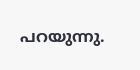പറയുന്നു.